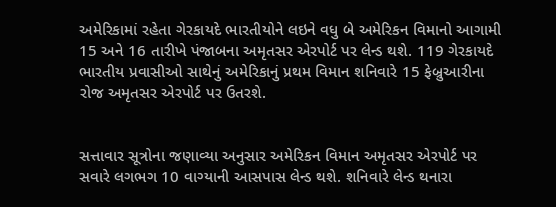અમેરિકામાં રહેતા ગેરકાયદે ભારતીયોને લઇને વધુ બે અમેરિકન વિમાનો આગામી 15 અને 16 તારીખે પંજાબના અમૃતસર એરપોર્ટ પર લેન્ડ થશે. 119 ગેરકાયદે ભારતીય પ્રવાસીઓ સાથેનું અમેરિકાનું પ્રથમ વિમાન શનિવારે 15 ફેબ્રુઆરીના રોજ અમૃતસર એરપોર્ટ પર ઉતરશે.


સત્તાવાર સૂત્રોના જણાવ્યા અનુસાર અમેરિકન વિમાન અમૃતસર એરપોર્ટ પર સવારે લગભગ 10 વાગ્યાની આસપાસ લેન્ડ થશે. શનિવારે લેન્ડ થનારા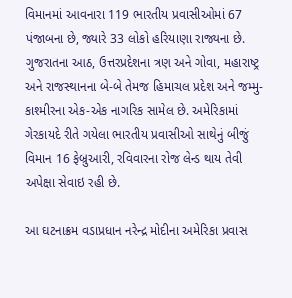વિમાનમાં આવનારા 119 ભારતીય પ્રવાસીઓમાં 67 પંજાબના છે, જ્યારે 33 લોકો હરિયાણા રાજ્યના છે. ગુજરાતના આઠ, ઉત્તરપ્રદેશના ત્રણ અને ગોવા, મહારાષ્ટ્ર અને રાજસ્થાનના બે-બે તેમજ હિમાચલ પ્રદેશ અને જમ્મુ-કાશ્મીરના એક-એક નાગરિક સામેલ છે. અમેરિકામાં ગેરકાયદે રીતે ગયેલા ભારતીય પ્રવાસીઓ સાથેનું બીજું વિમાન 16 ફેબ્રુઆરી, રવિવારના રોજ લેન્ડ થાય તેવી અપેક્ષા સેવાઇ રહી છે.

આ ઘટનાક્રમ વડાપ્રધાન નરેન્દ્ર મોદીના અમેરિકા પ્રવાસ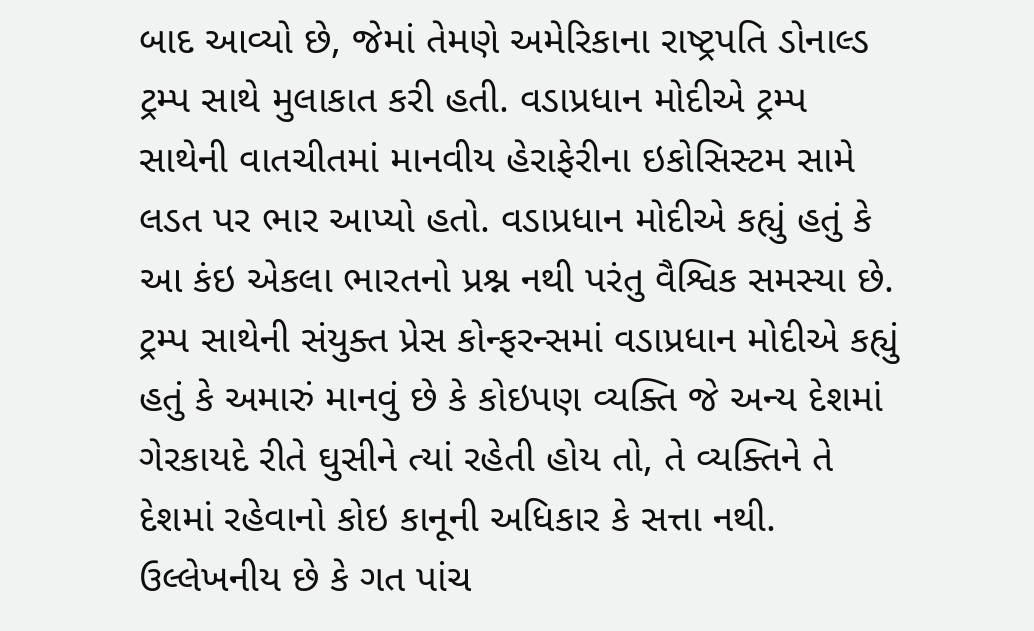બાદ આવ્યો છે, જેમાં તેમણે અમેરિકાના રાષ્ટ્રપતિ ડોનાલ્ડ ટ્રમ્પ સાથે મુલાકાત કરી હતી. વડાપ્રધાન મોદીએ ટ્રમ્પ સાથેની વાતચીતમાં માનવીય હેરાફેરીના ઇકોસિસ્ટમ સામે લડત પર ભાર આપ્યો હતો. વડાપ્રધાન મોદીએ કહ્યું હતું કે આ કંઇ એકલા ભારતનો પ્રશ્ન નથી પરંતુ વૈશ્વિક સમસ્યા છે. ટ્રમ્પ સાથેની સંયુક્ત પ્રેસ કોન્ફરન્સમાં વડાપ્રધાન મોદીએ કહ્યું હતું કે અમારું માનવું છે કે કોઇપણ વ્યક્તિ જે અન્ય દેશમાં ગેરકાયદે રીતે ઘુસીને ત્યાં રહેતી હોય તો, તે વ્યક્તિને તે દેશમાં રહેવાનો કોઇ કાનૂની અધિકાર કે સત્તા નથી. ઉલ્લેખનીય છે કે ગત પાંચ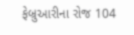ફેબ્રુઆરીના રોજ 104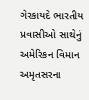ગેરકાયદે ભારતીય પ્રવાસીઓ સાથેનું અમેરિકન વિમાન અમૃતસરના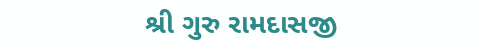શ્રી ગુરુ રામદાસજી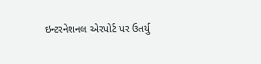ઇન્ટરનેશનલ એરપોર્ટ પર ઉતર્યુ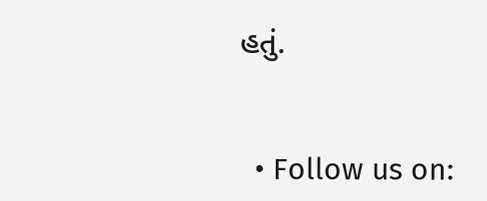હતું.


  • Follow us on: